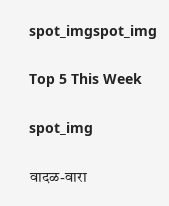spot_imgspot_img

Top 5 This Week

spot_img

वादळ-वारा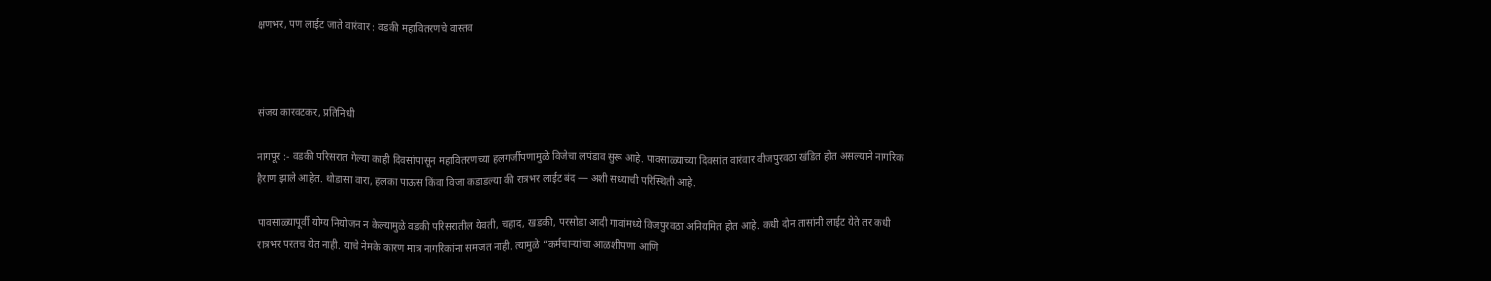क्षणभर, पण लाईट जाते वारंवार : वडकी महावितरणचे वास्तव



संजय कारवटकर, प्रतिनिधी

नागपूर :- वडकी परिसरात गेल्या काही दिवसांपासून महावितरणच्या हलगर्जीपणामुळे विजेचा लपंडाव सुरू आहे. पावसाळ्याच्या दिवसांत वारंवार वीजपुरवठा खंडित होत असल्याने नागरिक हैराण झाले आहेत. थोडासा वारा, हलका पाऊस किंवा विजा कडाडल्या की रात्रभर लाईट बंद — अशी सध्याची परिस्थिती आहे.

पावसाळ्यापूर्वी योग्य नियोजन न केल्यामुळे वडकी परिसरातील येवती, चहाद, खडकी, परसोडा आदी गावांमध्ये विजपुरवठा अनियमित होत आहे. कधी दोन तासांनी लाईट येते तर कधी रात्रभर परतच येत नाही. याचे नेमके कारण मात्र नागरिकांना समजत नाही. त्यामुळे “कर्मचाऱ्यांचा आळशीपणा आणि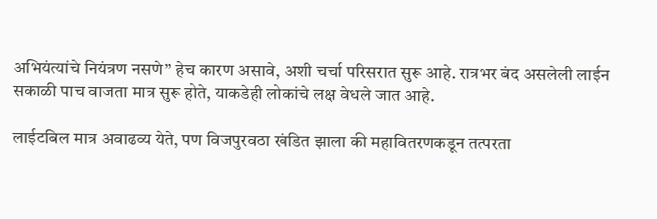अभियंत्यांचे नियंत्रण नसणे” हेच कारण असावे, अशी चर्चा परिसरात सुरू आहे. रात्रभर बंद असलेली लाईन सकाळी पाच वाजता मात्र सुरू होते, याकडेही लोकांचे लक्ष वेधले जात आहे.

लाईटबिल मात्र अवाढव्य येते, पण विजपुरवठा खंडित झाला की महावितरणकडून तत्परता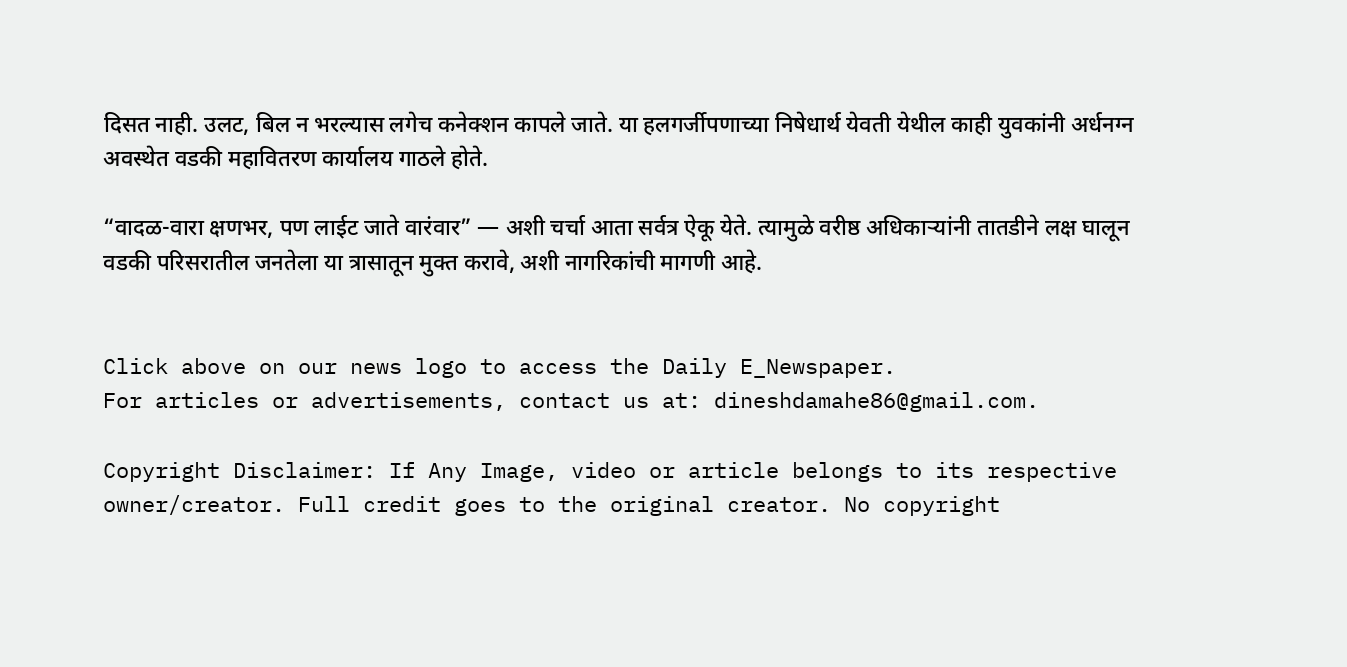दिसत नाही. उलट, बिल न भरल्यास लगेच कनेक्शन कापले जाते. या हलगर्जीपणाच्या निषेधार्थ येवती येथील काही युवकांनी अर्धनग्न अवस्थेत वडकी महावितरण कार्यालय गाठले होते.

“वादळ-वारा क्षणभर, पण लाईट जाते वारंवार” — अशी चर्चा आता सर्वत्र ऐकू येते. त्यामुळे वरीष्ठ अधिकाऱ्यांनी तातडीने लक्ष घालून वडकी परिसरातील जनतेला या त्रासातून मुक्त करावे, अशी नागरिकांची मागणी आहे.


Click above on our news logo to access the Daily E_Newspaper.
For articles or advertisements, contact us at: dineshdamahe86@gmail.com.

Copyright Disclaimer: If Any Image, video or article belongs to its respective owner/creator. Full credit goes to the original creator. No copyright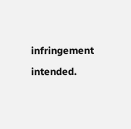infringement intended.